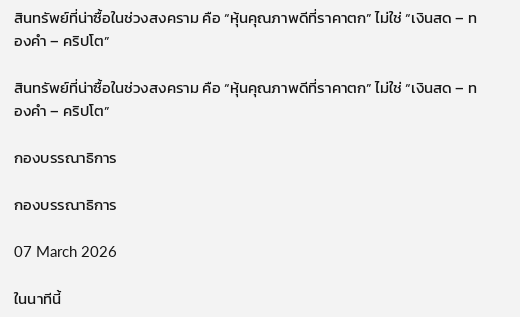สินทรัพย์ที่น่าซื้อในช่วงสงคราม คือ “หุ้นคุณภาพดีที่ราคาตก” ไม่ใช่ “เงินสด – ทองคำ – คริปโต”

สินทรัพย์ที่น่าซื้อในช่วงสงคราม คือ “หุ้นคุณภาพดีที่ราคาตก” ไม่ใช่ “เงินสด – ทองคำ – คริปโต”

กองบรรณาธิการ

กองบรรณาธิการ

07 March 2026

ในนาทีนี้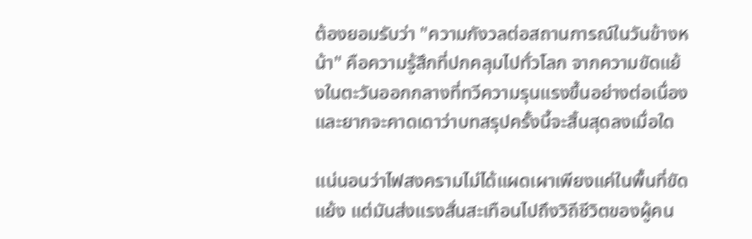ต้องยอมรับว่า "ความกังวลต่อสถานการณ์ในวันข้างหน้า" คือความรู้สึกที่ปกคลุมไปทั่วโลก จากความขัดแย้งในตะวันออกกลางที่ทวีความรุนแรงขึ้นอย่างต่อเนื่อง และยากจะคาดเดาว่าบทสรุปครั้งนี้จะสิ้นสุดลงเมื่อใด

แน่นอนว่าไฟสงครามไม่ได้แผดเผาเพียงแค่ในพื้นที่ขัดแย้ง แต่มันส่งแรงสั่นสะเทือนไปถึงวิถีชีวิตของผู้คน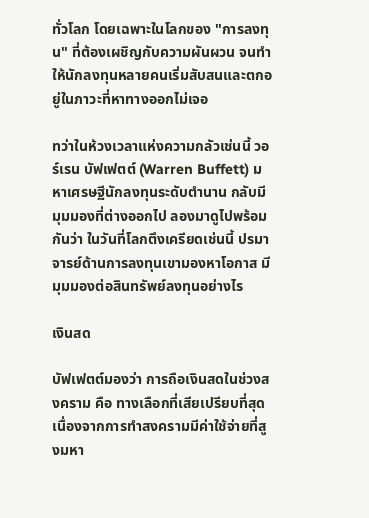ทั่วโลก โดยเฉพาะในโลกของ "การลงทุน" ที่ต้องเผชิญกับความผันผวน จนทำให้นักลงทุนหลายคนเริ่มสับสนและตกอยู่ในภาวะที่หาทางออกไม่เจอ

ทว่าในห้วงเวลาแห่งความกลัวเช่นนี้ วอร์เรน บัฟเฟตต์ (Warren Buffett) มหาเศรษฐีนักลงทุนระดับตำนาน กลับมีมุมมองที่ต่างออกไป ลองมาดูไปพร้อมกันว่า ในวันที่โลกตึงเครียดเช่นนี้ ปรมาจารย์ด้านการลงทุนเขามองหาโอกาส มีมุมมองต่อสินทรัพย์ลงทุนอย่างไร

เงินสด

บัฟเฟตต์มองว่า การถือเงินสดในช่วงสงคราม คือ ทางเลือกที่เสียเปรียบที่สุด เนื่องจากการทำสงครามมีค่าใช้จ่ายที่สูงมหา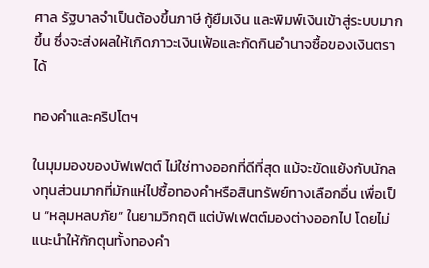ศาล รัฐบาลจำเป็นต้องขึ้นภาษี กู้ยืมเงิน และพิมพ์เงินเข้าสู่ระบบมากขึ้น ซึ่งจะส่งผลให้เกิดภาวะเงินเฟ้อและกัดกินอำนาจซื้อของเงินตราได้

ทองคำและคริปโตฯ

ในมุมมองของบัฟเฟตต์ ไม่ใช่ทางออกที่ดีที่สุด แม้จะขัดแย้งกับนักลงทุนส่วนมากที่มักแห่ไปซื้อทองคำหรือสินทรัพย์ทางเลือกอื่น เพื่อเป็น “หลุมหลบภัย” ในยามวิกฤติ แต่บัฟเฟตต์มองต่างออกไป โดยไม่แนะนำให้กักตุนทั้งทองคำ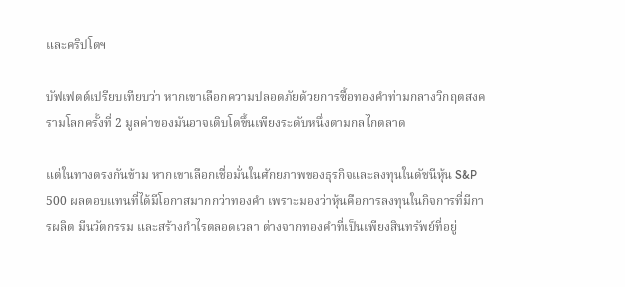และคริปโตฯ

บัฟเฟตต์เปรียบเทียบว่า หากเขาเลือกความปลอดภัยด้วยการซื้อทองคำท่ามกลางวิกฤตสงครามโลกครั้งที่ 2 มูลค่าของมันอาจเติบโตขึ้นเพียงระดับหนึ่งตามกลไกตลาด

แต่ในทางตรงกันข้าม หากเขาเลือกเชื่อมั่นในศักยภาพของธุรกิจและลงทุนในดัชนีหุ้น S&P 500 ผลตอบแทนที่ได้มีโอกาสมากกว่าทองคำ เพราะมองว่าหุ้นคือการลงทุนในกิจการที่มีการผลิต มีนวัตกรรม และสร้างกำไรตลอดเวลา ต่างจากทองคำที่เป็นเพียงสินทรัพย์ที่อยู่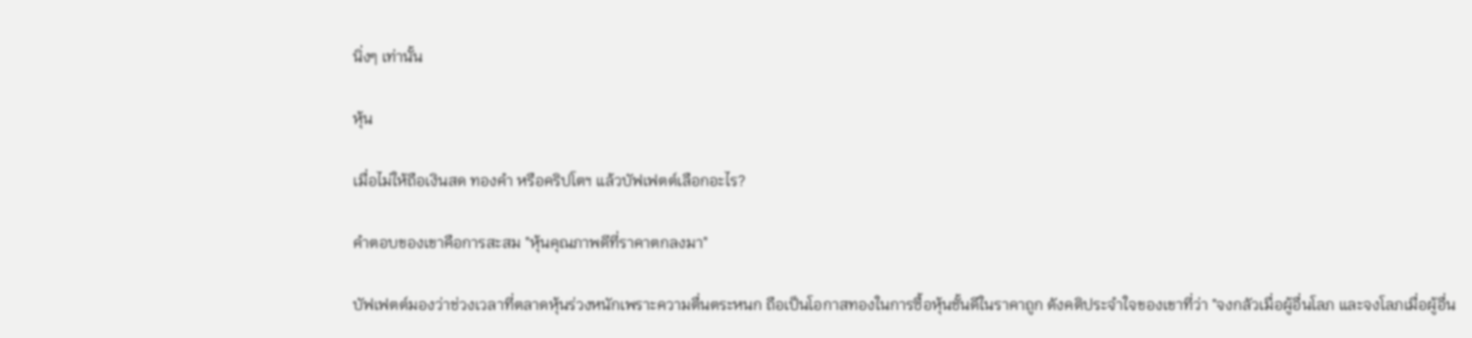นิ่งๆ เท่านั้น

หุ้น

เมื่อไม่ให้ถือเงินสด ทองคำ หรือคริปโตฯ แล้วบัฟเฟตต์เลือกอะไร?

คำตอบของเขาคือการสะสม "หุ้นคุณภาพดีที่ราคาตกลงมา"

บัฟเฟตต์มองว่าช่วงเวลาที่ตลาดหุ้นร่วงหนักเพราะความตื่นตระหนก ถือเป็นโอกาสทองในการซื้อหุ้นชั้นดีในราคาถูก ดังคติประจำใจของเขาที่ว่า "จงกลัวเมื่อผู้อื่นโลภ และจงโลภเมื่อผู้อื่น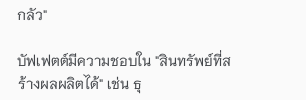กลัว"

บัฟเฟตต์มีความชอบใน "สินทรัพย์ที่สร้างผลผลิตได้" เช่น ธุ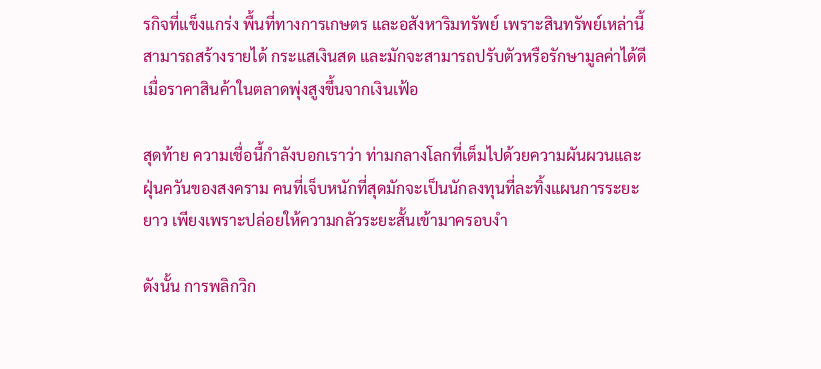รกิจที่แข็งแกร่ง พื้นที่ทางการเกษตร และอสังหาริมทรัพย์ เพราะสินทรัพย์เหล่านี้สามารถสร้างรายได้ กระแสเงินสด และมักจะสามารถปรับตัวหรือรักษามูลค่าได้ดีเมื่อราคาสินค้าในตลาดพุ่งสูงขึ้นจากเงินเฟ้อ

สุดท้าย ความเชื่อนี้กำลังบอกเราว่า ท่ามกลางโลกที่เต็มไปด้วยความผันผวนและฝุ่นควันของสงคราม คนที่เจ็บหนักที่สุดมักจะเป็นนักลงทุนที่ละทิ้งแผนการระยะยาว เพียงเพราะปล่อยให้ความกลัวระยะสั้นเข้ามาครอบงำ

ดังนั้น การพลิกวิก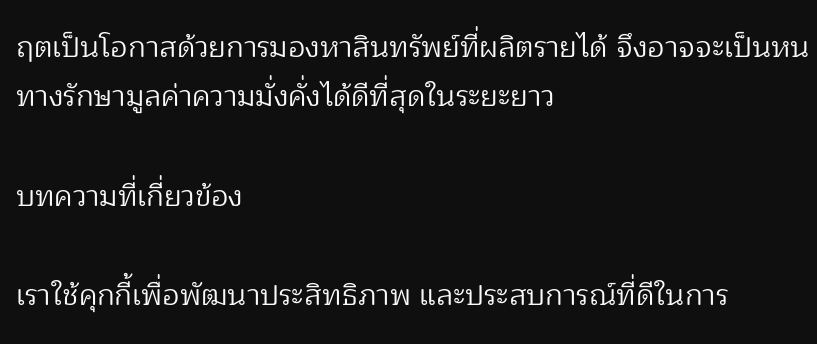ฤตเป็นโอกาสด้วยการมองหาสินทรัพย์ที่ผลิตรายได้ จึงอาจจะเป็นหนทางรักษามูลค่าความมั่งคั่งได้ดีที่สุดในระยะยาว

บทความที่เกี่ยวข้อง

เราใช้คุกกี้เพื่อพัฒนาประสิทธิภาพ และประสบการณ์ที่ดีในการ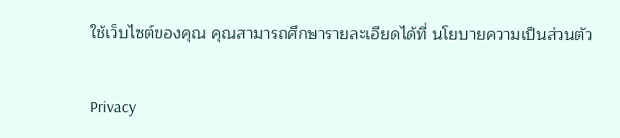ใช้เว็บไซต์ของคุณ คุณสามารถศึกษารายละเอียดได้ที่ นโยบายความเป็นส่วนตัว

Privacy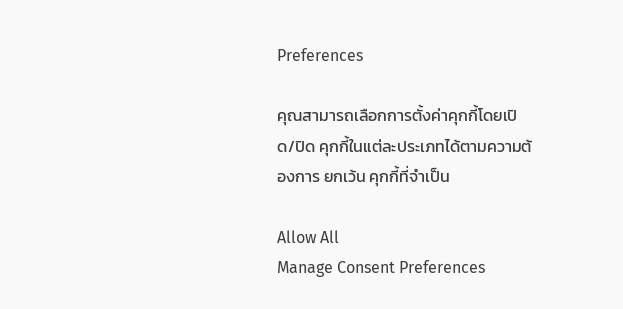Preferences

คุณสามารถเลือกการตั้งค่าคุกกี้โดยเปิด/ปิด คุกกี้ในแต่ละประเภทได้ตามความต้องการ ยกเว้น คุกกี้ที่จำเป็น

Allow All
Manage Consent Preferences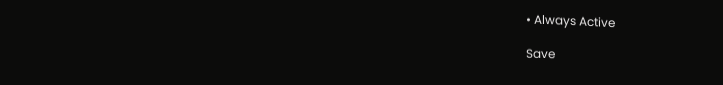• Always Active

Save